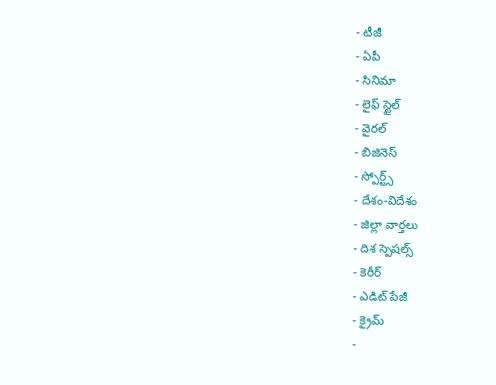- టీజీ
- ఏపీ
- సినిమా
- లైఫ్ స్టైల్
- వైరల్
- బిజినెస్
- స్పోర్ట్స్
- దేశం-విదేశం
- జిల్లా వార్తలు
- దిశ స్పెషల్స్
- కెరీర్
- ఎడిట్ పేజీ
- క్రైమ్
-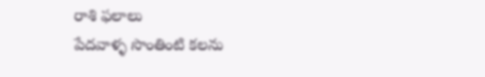రాశి ఫలాలు
పేదవాళ్ళ సొంతింటి కలను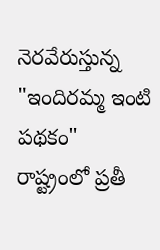నెరవేరుస్తున్న "ఇందిరమ్మ ఇంటి పథకం"
రాష్ట్రంలో ప్రతీ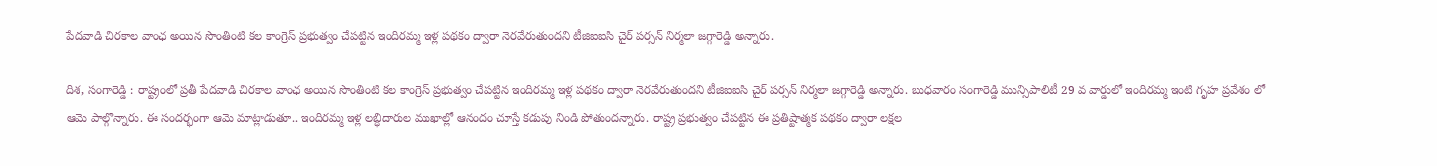పేదవాడి చిరకాల వాంఛ అయిన సొంతింటి కల కాంగ్రెస్ ప్రభుత్వం చేపట్టిన ఇందిరమ్మ ఇళ్ల పథకం ద్వారా నెరవేరుతుందని టీజిఐఐసి చైర్ పర్సన్ నిర్మలా జగ్గారెడ్డి అన్నారు.

దిశ, సంగారెడ్డి : రాష్ట్రంలో ప్రతీ పేదవాడి చిరకాల వాంఛ అయిన సొంతింటి కల కాంగ్రెస్ ప్రభుత్వం చేపట్టిన ఇందిరమ్మ ఇళ్ల పథకం ద్వారా నెరవేరుతుందని టీజిఐఐసి చైర్ పర్సన్ నిర్మలా జగ్గారెడ్డి అన్నారు. బుధవారం సంగారెడ్డి మున్సిపాలిటీ 29 వ వార్డులో ఇందిరమ్మ ఇంటి గృహ ప్రవేశం లో ఆమె పాల్గొన్నారు. ఈ సందర్భంగా ఆమె మాట్లాడుతూ.. ఇందిరమ్మ ఇళ్ల లబ్ధిదారుల ముఖాల్లో ఆనందం చూస్తే కడుపు నిండి పోతుందన్నారు. రాష్ట్ర ప్రభుత్వం చేపట్టిన ఈ ప్రతిష్టాత్మక పథకం ద్వారా లక్షల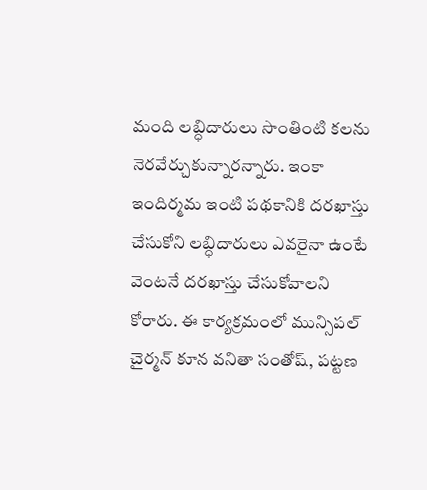మంది లబ్ధిదారులు సొంతింటి కలను నెరవేర్చుకున్నారన్నారు. ఇంకా ఇందిర్మమ ఇంటి పథకానికి దరఖాస్తు చేసుకోని లబ్ధిదారులు ఎవరైనా ఉంటే వెంటనే దరఖాస్తు చేసుకోవాలని కోరారు. ఈ కార్యక్రమంలో మున్సిపల్ చైర్మన్ కూన వనితా సంతోష్, పట్టణ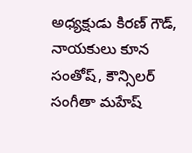అధ్యక్షుడు కిరణ్ గౌడ్, నాయకులు కూన సంతోష్, కౌన్సిలర్ సంగీతా మహేష్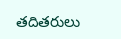తదితరులు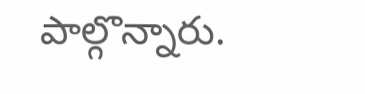పాల్గొన్నారు.